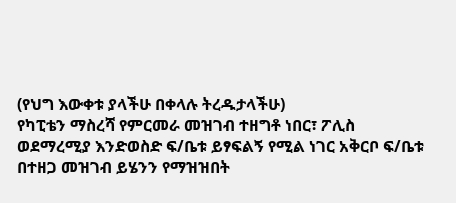(የህግ እውቀቱ ያላችሁ በቀላሉ ትረዱታላችሁ)
የካፒቴን ማስረሻ የምርመራ መዝገብ ተዘግቶ ነበር፣ ፖሊስ ወደማረሚያ እንድወስድ ፍ/ቤቱ ይፃፍልኝ የሚል ነገር አቅርቦ ፍ/ቤቱ በተዘጋ መዝገብ ይሄንን የማዝዝበት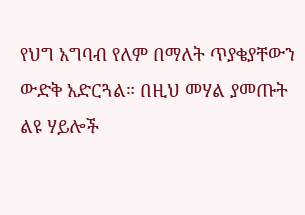የህግ አግባብ የለም በማለት ጥያቄያቸውን ውድቅ አድርጓል። በዚህ መሃል ያመጡት ልዩ ሃይሎች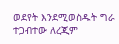ወደየት እንደሚወስዱት ግራ ተጋብተው ለረጂም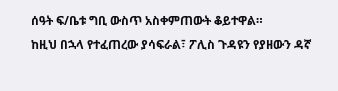ሰዓት ፍ/ቤቱ ግቢ ውስጥ አስቀምጠውት ቆይተዋል።
ከዚህ በኋላ የተፈጠረው ያሳፍራል፣ ፖሊስ ጉዳዩን የያዘውን ዳኛ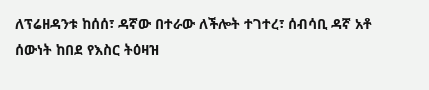ለፕሬዘዳንቱ ከሰሰ፣ ዳኛው በተራው ለችሎት ተገተረ፣ ሰብሳቢ ዳኛ አቶ ሰውነት ከበደ የእስር ትዕዛዝ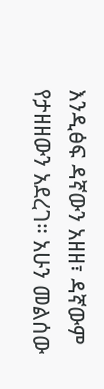እንዲፅፍ ዳኛውን አዘዘ፣ ዳኛውም የታዘዘውን አደረገ። አሁን መልሰው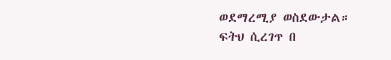ወደማረሚያ ወስደውታል።
ፍትህ ሲረገጥ በ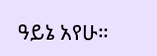ዓይኔ አየሁ።